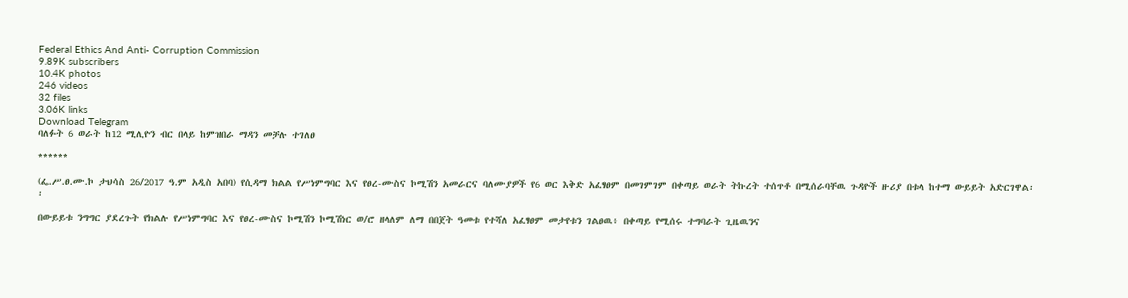Federal Ethics And Anti- Corruption Commission
9.89K subscribers
10.4K photos
246 videos
32 files
3.06K links
Download Telegram
ባለፉት 6 ወራት ከ12 ሚሊዮን ብር በላይ ከምዝበራ ማዳን መቻሉ ተገለፀ

******

(ፌ.ሥ.ፀ.ሙ.ኮ ታህሳስ 26/2017 ዓ.ም አዲስ አበባ) የሲዳማ ክልል የሥነምግባር እና የፀረ-ሙስና ኮሚሽን አመራርና ባለሙያዎች የ6 ወር እቅድ አፈፃፀም በመገምገም በቀጣይ ወራት ትኩረት ተሰጥቶ በሚሰራባቸዉ ጉዳዮች ዙሪያ በቱላ ከተማ ውይይት አድርገዋል፡፡

በውይይቱ ንግግር ያደረጉት የክልሉ የሥነምግባር እና የፀረ-ሙስና ኮሚሽን ኮሚሽነር ወ/ሮ ዘላለም ለማ በበጀት ዓመቱ የተሻለ አፈፃፀም መታየቱን ገልፀዉ፥ በቀጣይ የሚሰሩ ተግባራት ጊዜዉንና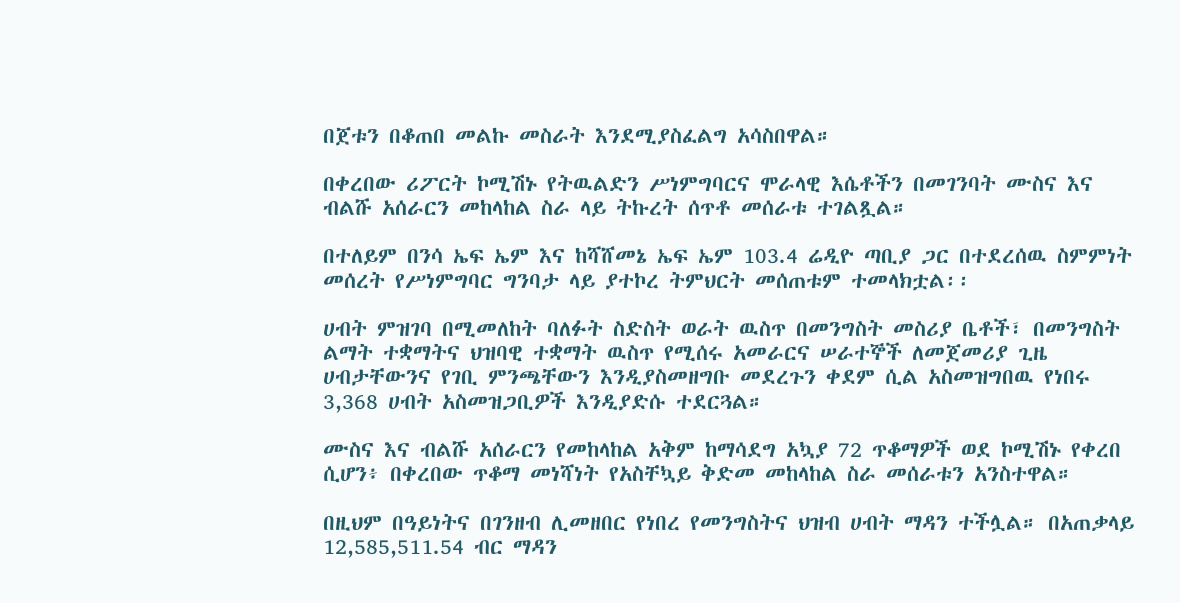በጀቱን በቆጠበ መልኩ መስራት እንደሚያስፈልግ አሳስበዋል።

በቀረበው ሪፖርት ኮሚሽኑ የትዉልድን ሥነምግባርና ሞራላዊ እሴቶችን በመገንባት ሙስና እና ብልሹ አሰራርን መከላከል ስራ ላይ ትኩረት ሰጥቶ መሰራቱ ተገልጿል።

በተለይም በንሳ ኤፍ ኤም እና ከሻሸመኔ ኤፍ ኤም 103.4 ሬዲዮ ጣቢያ ጋር በተደረሰዉ ስምምነት መሰረት የሥነምግባር ግንባታ ላይ ያተኮረ ትምህርት መሰጠቱም ተመላክቷል፡፡

ሀብት ምዝገባ በሚመለከት ባለፉት ስድስት ወራት ዉስጥ በመንግስት መስሪያ ቤቶች፣ በመንግስት ልማት ተቋማትና ህዝባዊ ተቋማት ዉስጥ የሚሰሩ አመራርና ሠራተኞች ለመጀመሪያ ጊዜ ሀብታቸውንና የገቢ ምንጫቸውን እንዲያስመዘግቡ መደረጉን ቀደም ሲል አስመዝግበዉ የነበሩ 3,368 ሀብት አስመዝጋቢዎች እንዲያድሱ ተደርጓል።

ሙስና እና ብልሹ አሰራርን የመከላከል አቅም ከማሳደግ አኳያ 72 ጥቆማዎች ወደ ኮሚሽኑ የቀረበ ሲሆን፥ በቀረበው ጥቆማ መነሻነት የአስቸኳይ ቅድመ መከላከል ስራ መሰራቱን አንስተዋል።

በዚህም በዓይነትና በገንዘብ ሊመዘበር የነበረ የመንግስትና ህዝብ ሀብት ማዳን ተችሏል። በአጠቃላይ 12,585,511.54 ብር ማዳን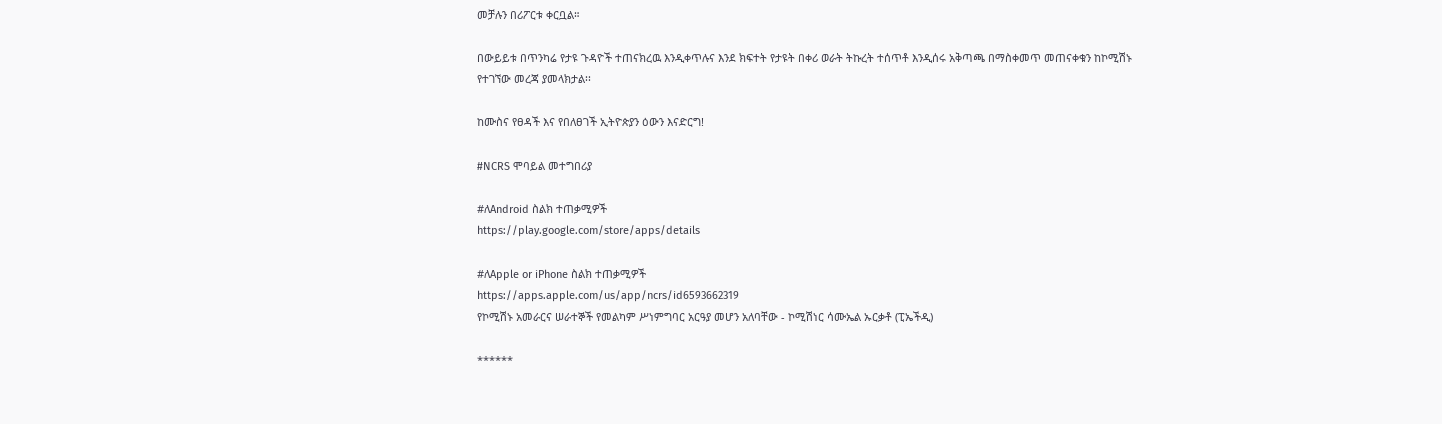መቻሉን በሪፖርቱ ቀርቧል።

በውይይቱ በጥንካሬ የታዩ ጉዳዮች ተጠናክረዉ እንዲቀጥሉና እንደ ክፍተት የታዩት በቀሪ ወራት ትኩረት ተሰጥቶ እንዲሰሩ አቅጣጫ በማስቀመጥ መጠናቀቁን ከኮሚሽኑ የተገኘው መረጃ ያመላክታል፡፡

ከሙስና የፀዳች እና የበለፀገች ኢትዮጵያን ዕውን እናድርግ!

#NCRS ሞባይል መተግበሪያ

#ለAndroid ስልክ ተጠቃሚዎች
https://play.google.com/store/apps/details

#ለApple or iPhone ስልክ ተጠቃሚዎች
https://apps.apple.com/us/app/ncrs/id6593662319
የኮሚሽኑ አመራርና ሠራተኞች የመልካም ሥነምግባር አርዓያ መሆን አለባቸው - ኮሚሽነር ሳሙኤል ኡርቃቶ (ፒኤችዲ)

******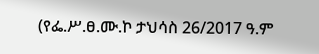(የፌ.ሥ.ፀ.ሙ.ኮ ታህሳስ 26/2017 ዓ.ም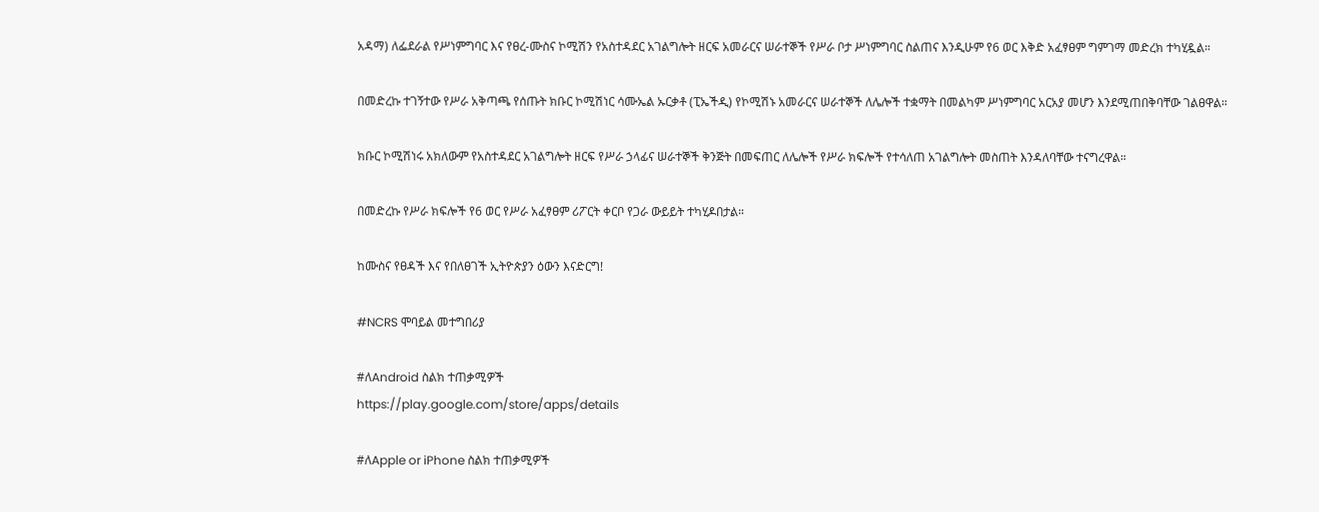አዳማ) ለፌደራል የሥነምግባር እና የፀረ-ሙስና ኮሚሽን የአስተዳደር አገልግሎት ዘርፍ አመራርና ሠራተኞች የሥራ ቦታ ሥነምግባር ስልጠና እንዲሁም የ6 ወር እቅድ አፈፃፀም ግምገማ መድረክ ተካሂዷል።

በመድረኩ ተገኝተው የሥራ አቅጣጫ የሰጡት ክቡር ኮሚሽነር ሳሙኤል ኡርቃቶ (ፒኤችዲ) የኮሚሽኑ አመራርና ሠራተኞች ለሌሎች ተቋማት በመልካም ሥነምግባር አርአያ መሆን እንደሚጠበቅባቸው ገልፀዋል።

ክቡር ኮሚሽነሩ አክለውም የአስተዳደር አገልግሎት ዘርፍ የሥራ ኃላፊና ሠራተኞች ቅንጅት በመፍጠር ለሌሎች የሥራ ክፍሎች የተሳለጠ አገልግሎት መስጠት እንዳለባቸው ተናግረዋል።

በመድረኩ የሥራ ክፍሎች የ6 ወር የሥራ አፈፃፀም ሪፖርት ቀርቦ የጋራ ውይይት ተካሂዶበታል።

ከሙስና የፀዳች እና የበለፀገች ኢትዮጵያን ዕውን እናድርግ!

#NCRS ሞባይል መተግበሪያ

#ለAndroid ስልክ ተጠቃሚዎች
https://play.google.com/store/apps/details

#ለApple or iPhone ስልክ ተጠቃሚዎች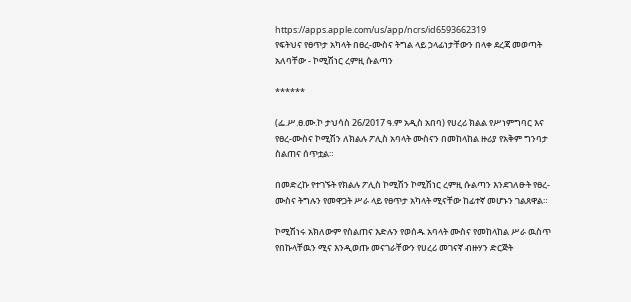https://apps.apple.com/us/app/ncrs/id6593662319
የፍትህና የፀጥታ አካላት በፀረ-ሙስና ትግል ላይ ኃላፊነታቸውን በላቀ ደረጃ መወጣት አለባቸው - ኮሚሽነር ረምዚ ሱልጣን

******

(ፌ.ሥ.ፀ.ሙ.ኮ ታህሳስ 26/2017 ዓ.ም አዲስ አበባ) የሀረሪ ክልል የሥነምግባር እና የፀረ-ሙስና ኮሚሽን ለክልሉ ፖሊስ አባላት ሙስናን በመከላከል ዙሪያ የአቅም ግንባታ ስልጠና ሰጥቷል።

በመድረኩ የተገኙት የክልሉ ፖሊስ ኮሚሽን ኮሚሽነር ረምዚ ሱልጣን እንደገለፁት የፀረ-ሙስና ትግሉን የመዋጋት ሥራ ላይ የፀጥታ አካላት ሚናቸው ከፊተኛ መሆኑን ገልጸዋል።

ኮሚሽነሩ አክለውም የስልጠና እድሉን የወሰዱ አባላት ሙስና የመከላከል ሥራ ዉስጥ የበኩላቸዉን ሚና እንዲወጡ መናገራቸውን የሀረሪ መገናኛ ብዙሃን ድርጅት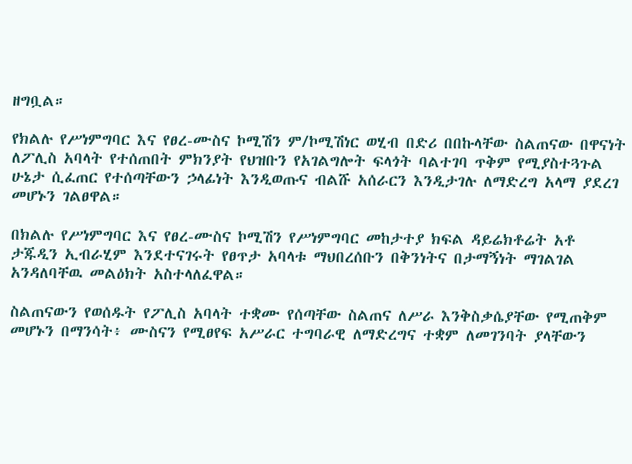ዘግቧል።

የክልሉ የሥነምግባር እና የፀረ-ሙስና ኮሚሽን ም/ኮሚሽነር ወሂብ በድሪ በበኩላቸው ስልጠናው በዋናነት ለፖሊስ አባላት የተሰጠበት ምክንያት የህዝቡን የአገልግሎት ፍላጎት ባልተገባ ጥቅም የሚያስተጓጉል ሁኔታ ሲፈጠር የተሰጣቸውን ኃላፊነት እንዲወጡና ብልሹ አሰራርን እንዲታገሉ ለማድረግ አላማ ያደረገ መሆኑን ገልፀዋል።

በክልሉ የሥነምግባር እና የፀረ-ሙስና ኮሚሽን የሥነምግባር መከታተያ ክፍል ዳይሬክቶሬት አቶ ታጁዲን ኢብራሂም እንደተናገሩት የፀጥታ አባላቱ ማህበረሰቡን በቅንነትና በታማኝነት ማገልገል አንዳለባቸዉ መልዕክት አስተላለፈዋል።

ስልጠናውን የወሰዱት የፖሊስ አባላት ተቋሙ የሰጣቸው ስልጠና ለሥራ እንቅስቃሴያቸው የሚጠቅም መሆኑን በማንሳት፥ ሙስናን የሚፀየፍ አሥራር ተግባራዊ ለማድረግና ተቋም ለመገንባት ያላቸውን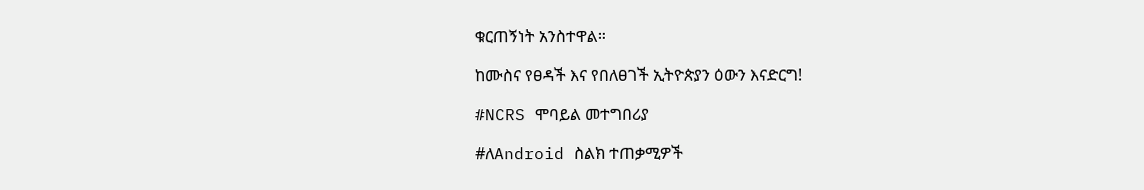ቁርጠኝነት አንስተዋል።

ከሙስና የፀዳች እና የበለፀገች ኢትዮጵያን ዕውን እናድርግ!

#NCRS ሞባይል መተግበሪያ

#ለAndroid ስልክ ተጠቃሚዎች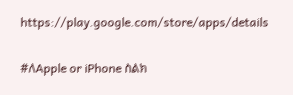https://play.google.com/store/apps/details

#ለApple or iPhone ስልክ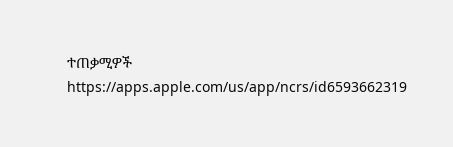ተጠቃሚዎች
https://apps.apple.com/us/app/ncrs/id6593662319